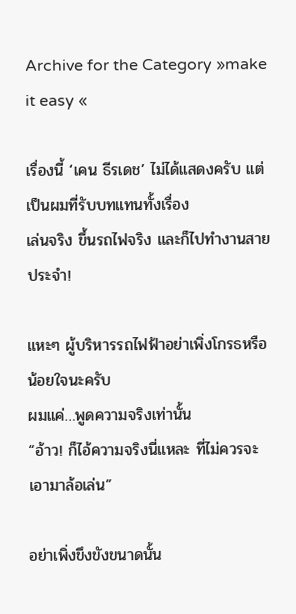Archive for the Category »make it easy «

เรื่องนี้ ‘เคน ธีรเดช’ ไม่ได้แสดงครับ แต่เป็นผมที่รับบทแทนทั้งเรื่อง
เล่นจริง ขึ้นรถไฟจริง และก็ไปทำงานสายประจำ!

แหะๆ ผู้บริหารรถไฟฟ้าอย่าเพิ่งโกรธหรือน้อยใจนะครับ
ผมแค่…พูดความจริงเท่านั้น
“อ้าว! ก็ไอ้ความจริงนี่แหละ ที่ไม่ควรจะเอามาล้อเล่น”

อย่าเพิ่งขึงขังขนาดนั้น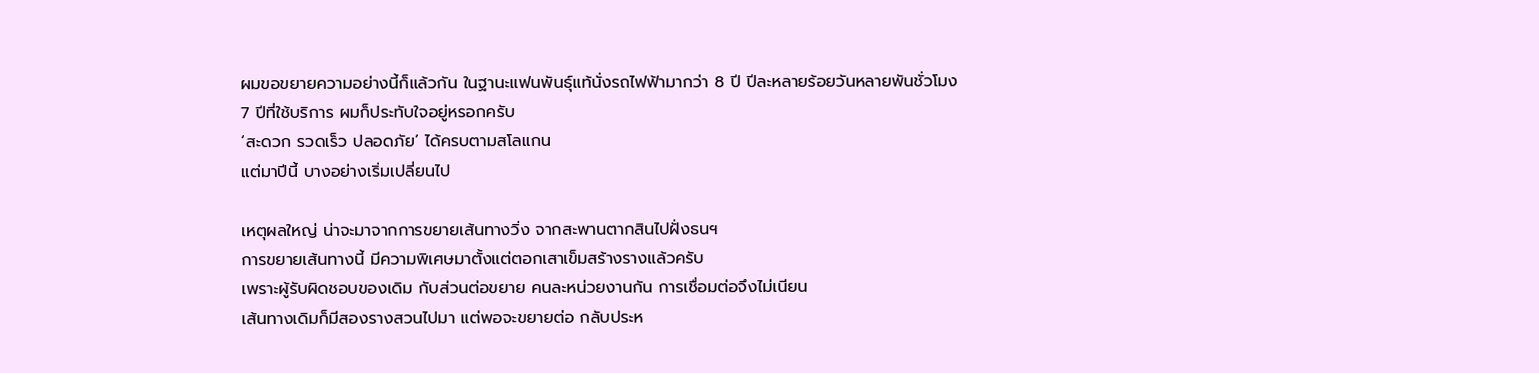ผมขอขยายความอย่างนี้ก็แล้วกัน ในฐานะแฟนพันธุ์แท้นั่งรถไฟฟ้ามากว่า 8 ปี ปีละหลายร้อยวันหลายพันชั่วโมง
7 ปีที่ใช้บริการ ผมก็ประทับใจอยู่หรอกครับ
‘สะดวก รวดเร็ว ปลอดภัย’ ได้ครบตามสโลแกน
แต่มาปีนี้ บางอย่างเริ่มเปลี่ยนไป

เหตุผลใหญ่ น่าจะมาจากการขยายเส้นทางวิ่ง จากสะพานตากสินไปฝั่งธนฯ
การขยายเส้นทางนี้ มีความพิเศษมาตั้งแต่ตอกเสาเข็มสร้างรางแล้วครับ
เพราะผู้รับผิดชอบของเดิม กับส่วนต่อขยาย คนละหน่วยงานกัน การเชื่อมต่อจึงไม่เนียน
เส้นทางเดิมก็มีสองรางสวนไปมา แต่พอจะขยายต่อ กลับประห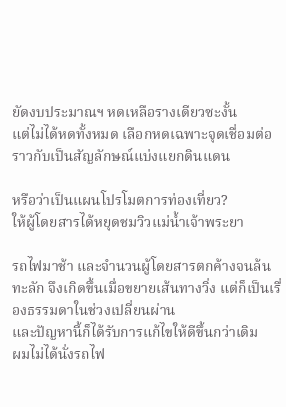ยัดงบประมาณฯ หดเหลือรางเดียวซะงั้น
แต่ไม่ได้หดทั้งหมด เลือกหดเฉพาะจุดเชื่อมต่อ
ราวกับเป็นสัญลักษณ์แบ่งแยกดินแดน

หรือว่าเป็นแผนโปรโมตการท่องเที่ยว?
ให้ผู้โดยสารได้หยุดชมวิวแม่น้ำเจ้าพระยา

รถไฟมาช้า และจำนวนผู้โดยสารตกค้างจนล้นทะลัก จึงเกิดขึ้นเมื่อขยายเส้นทางวิ่ง แต่ก็เป็นเรื่องธรรมดาในช่วงเปลี่ยนผ่าน
และปัญหานี้ก็ได้รับการแก้ไขให้ดีขึ้นกว่าเดิม
ผมไม่ได้นั่งรถไฟ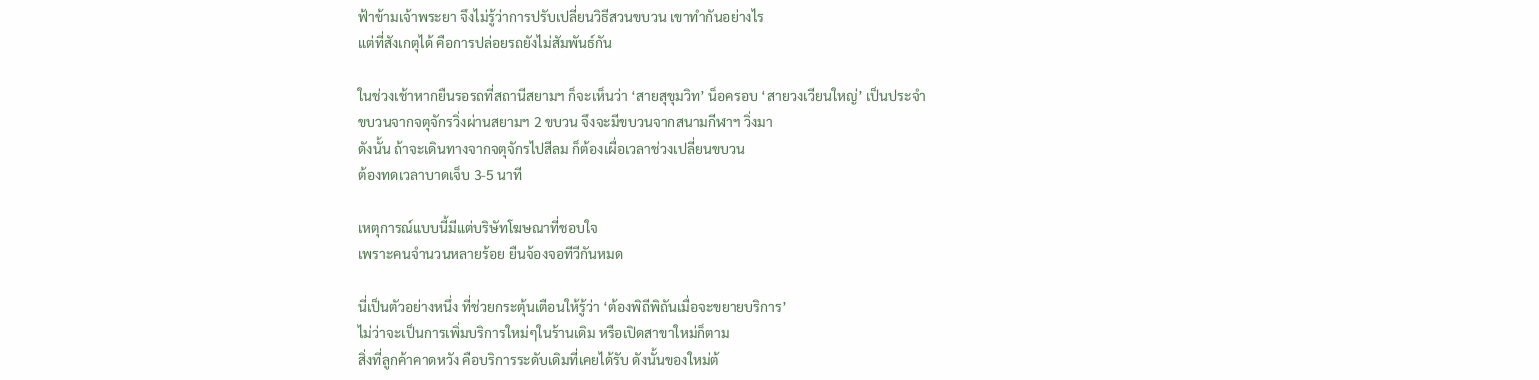ฟ้าข้ามเจ้าพระยา จึงไม่รู้ว่าการปรับเปลี่ยนวิธีสวนขบวน เขาทำกันอย่างไร
แต่ที่สังเกตุได้ คือการปล่อยรถยังไม่สัมพันธ์กัน

ในช่วงเช้าหากยืนรอรถที่สถานีสยามฯ ก็จะเห็นว่า ‘สายสุขุมวิท’ น็อครอบ ‘สายวงเวียนใหญ่’ เป็นประจำ
ขบวนจากจตุจักรวิ่งผ่านสยามฯ 2 ขบวน จึงจะมีขบวนจากสนามกีฬาฯ วิ่งมา
ดังนั้น ถ้าจะเดินทางจากจตุจักรไปสีลม ก็ต้องเผื่อเวลาช่วงเปลี่ยนขบวน
ต้องทดเวลาบาดเจ็บ 3-5 นาที

เหตุการณ์แบบนี้มีแต่บริษัทโฆษณาที่ชอบใจ
เพราะคนจำนวนหลายร้อย ยืนจ้องจอทีวีกันหมด

นี่เป็นตัวอย่างหนึ่ง ที่ช่วยกระตุ้นเตือนให้รู้ว่า ‘ต้องพิถีพิถันเมื่อจะขยายบริการ’
ไม่ว่าจะเป็นการเพิ่มบริการใหม่ๆในร้านเดิม หรือเปิดสาขาใหม่ก็ตาม
สิ่งที่ลูกค้าคาดหวัง คือบริการระดับเดิมที่เคยได้รับ ดังนั้นของใหม่ต้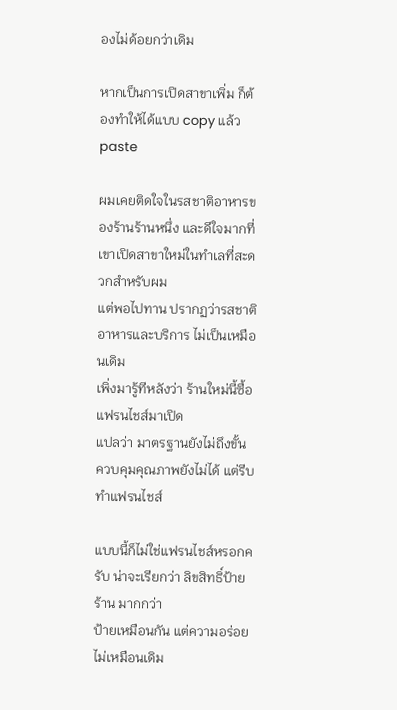องไม่ด้อยกว่าเดิม

หากเป็นการเปิดสาขาเพิ่ม ก็ต้องทำให้ได้แบบ copy แล้ว paste

ผมเคยติดใจในรสชาติอาหารของร้านร้านหนึ่ง และดีใจมากที่เขาเปิดสาขาใหม่ในทำเลที่สะดวกสำหรับผม
แต่พอไปทาน ปรากฏว่ารสชาติอาหารและบริการ ไม่เป็นเหมือนเดิม
เพิ่งมารู้ทีหลังว่า ร้านใหม่นี้ซื้อแฟรนไชส์มาเปิด
แปลว่า มาตรฐานยังไม่ถึงขั้น ควบคุมคุณภาพยังไม่ได้ แต่รีบทำแฟรนไชส์

แบบนี้ก็ไม่ใช่แฟรนไชส์หรอกครับ น่าจะเรียกว่า ลิขสิทธิ์ป้ายร้าน มากกว่า
ป้ายเหมือนกัน แต่ความอร่อยไม่เหมือนเดิม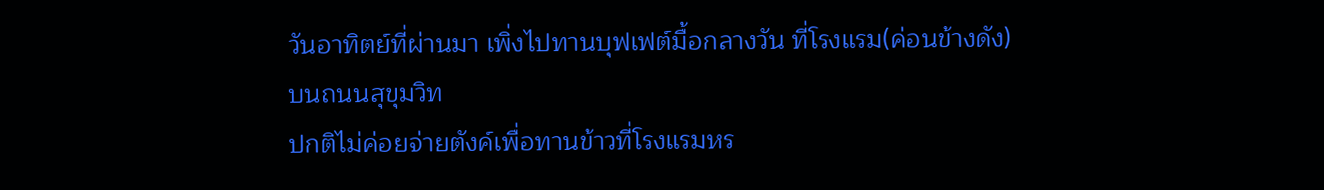วันอาทิตย์ที่ผ่านมา เพิ่งไปทานบุฟเฟต์มื้อกลางวัน ที่โรงแรม(ค่อนข้างดัง)บนถนนสุขุมวิท
ปกติไม่ค่อยจ่ายตังค์เพื่อทานข้าวที่โรงแรมหร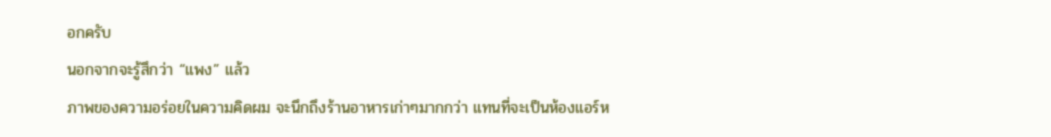อกครับ
นอกจากจะรู้สึกว่า “แพง” แล้ว
ภาพของความอร่อยในความคิดผม จะนึกถึงร้านอาหารเก่าๆมากกว่า แทนที่จะเป็นห้องแอร์ห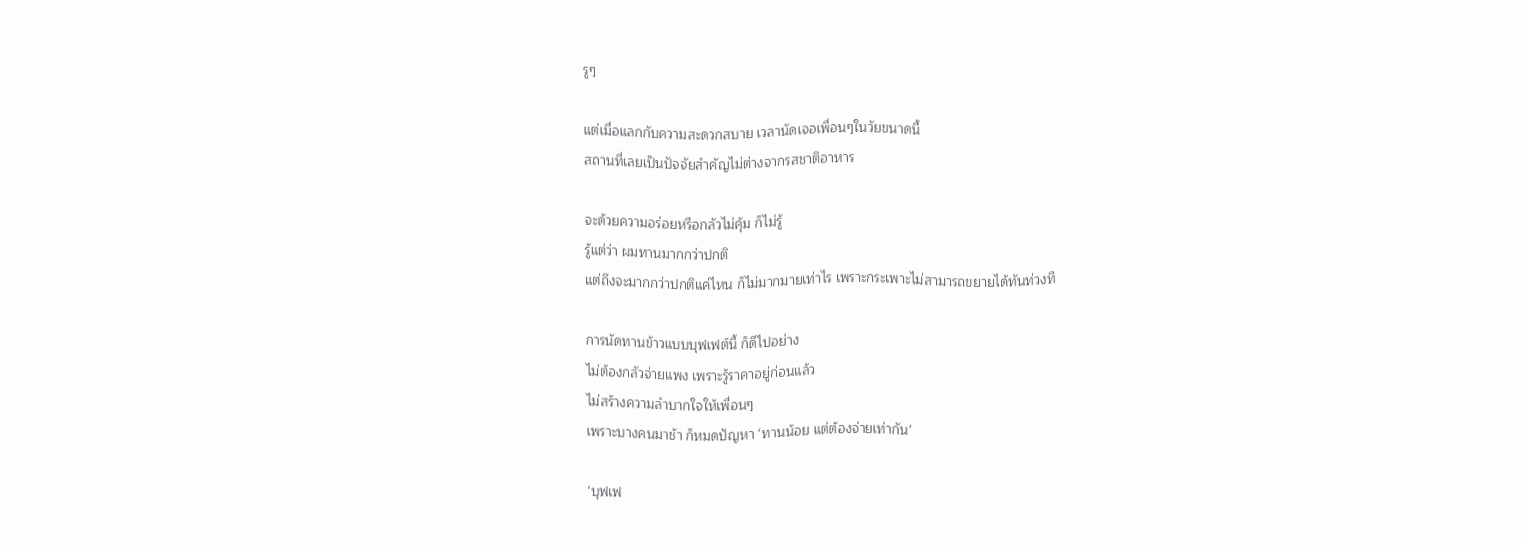รูๆ

แต่เมื่อแลกกับความสะดวกสบาย เวลานัดเจอเพื่อนๆในวัยขนาดนี้
สถานที่เลยเป็นปัจจัยสำคัญไม่ต่างจากรสชาติอาหาร

จะด้วยความอร่อยหรือกลัวไม่คุ้ม ก็ไม่รู้
รู้แต่ว่า ผมทานมากกว่าปกติ
แต่ถึงจะมากกว่าปกติแค่ไหน ก็ไม่มากมายเท่าไร เพราะกระเพาะไม่สามารถขยายได้ทันท่วงที

การนัดทานข้าวแบบบุฟเฟต์นี้ ก็ดีไปอย่าง
ไม่ต้องกลัวจ่ายแพง เพราะรู้ราคาอยู่ก่อนแล้ว
ไม่สร้างความลำบากใจให้เพื่อนๆ
เพราะบางคนมาช้า ก็หมดปัญหา ‘ทานน้อย แต่ต้องจ่ายเท่ากัน’

‘บุฟเฟ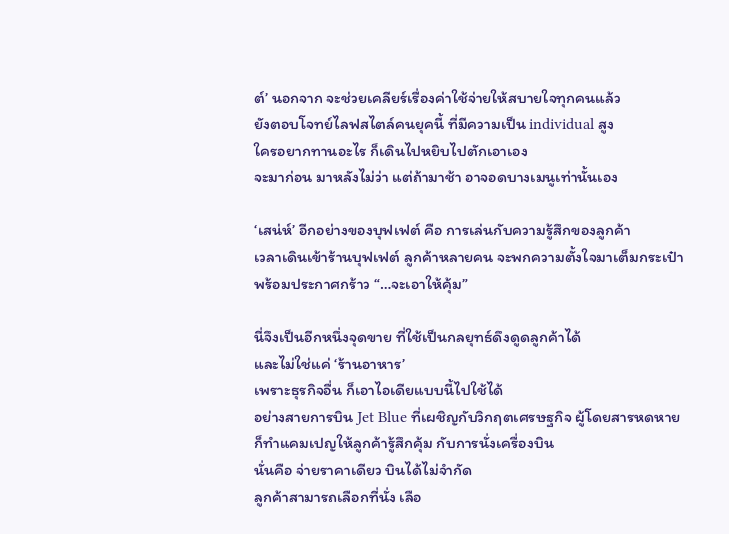ต์’ นอกจาก จะช่วยเคลียร์เรื่องค่าใช้จ่ายให้สบายใจทุกคนแล้ว
ยังตอบโจทย์ไลฟสไตล์คนยุคนี้ ที่มีความเป็น individual สูง
ใครอยากทานอะไร ก็เดินไปหยิบไปตักเอาเอง
จะมาก่อน มาหลังไม่ว่า แต่ถ้ามาช้า อาจอดบางเมนูเท่านั้นเอง

‘เสน่ห์’ อีกอย่างของบุฟเฟต์ คือ การเล่นกับความรู้สึกของลูกค้า
เวลาเดินเข้าร้านบุฟเฟต์ ลูกค้าหลายคน จะพกความตั้งใจมาเต็มกระเป๋า
พร้อมประกาศกร้าว “…จะเอาให้คุ้ม”

นี่จึงเป็นอีกหนึ่งจุดขาย ที่ใช้เป็นกลยุทธ์ดึงดูดลูกค้าได้
และไม่ใช่แค่ ‘ร้านอาหาร’
เพราะธุรกิจอื่น ก็เอาไอเดียแบบนี้ไปใช้ได้
อย่างสายการบิน Jet Blue ที่เผชิญกับวิกฤตเศรษฐกิจ ผู้โดยสารหดหาย
ก็ทำแคมเปญให้ลูกค้ารู้สึกคุ้ม กับการนั่งเครื่องบิน
นั่นคือ จ่ายราคาเดียว บินได้ไม่จำกัด
ลูกค้าสามารถเลือกที่นั่ง เลือ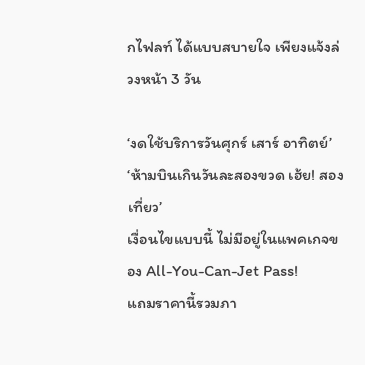กไฟลท์ ได้แบบสบายใจ เพียงแจ้งล่วงหน้า 3 วัน

‘งดใช้บริการวันศุกร์ เสาร์ อาทิตย์’
‘ห้ามบินเกินวันละสองขวด เฮ้ย! สองเที่ยว’
เงื่อนไขแบบนี้ ไม่มีอยู่ในแพคเกจของ All-You-Can-Jet Pass!
แถมราคานี้รวมภา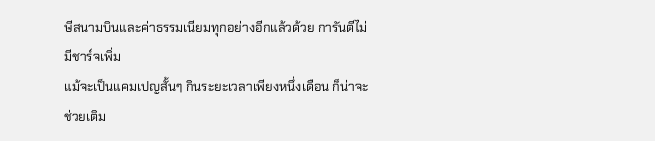ษีสนามบินและค่าธรรมเนียมทุกอย่างอีกแล้วด้วย การันตีไม่มีชาร์จเพิ่ม
แม้จะเป็นแคมเปญสั้นๆ กินระยะเวลาเพียงหนึ่งเดือน ก็น่าจะช่วยเติม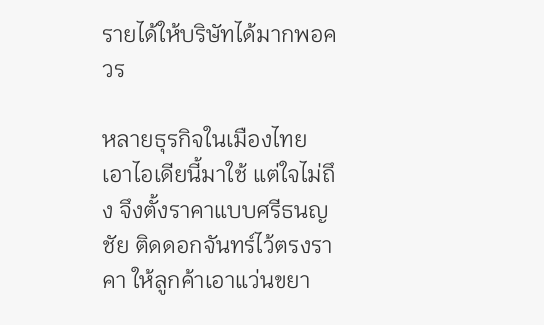รายได้ให้บริษัทได้มากพอควร

หลายธุรกิจในเมืองไทย เอาไอเดียนี้มาใช้ แต่ใจไม่ถึง จึงตั้งราคาแบบศรีธนญชัย ติดดอกจันทร์ไว้ตรงราคา ให้ลูกค้าเอาแว่นขยา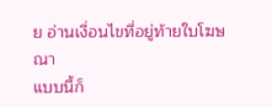ย อ่านเงื่อนไขที่อยู่ท้ายใบโฆษณา
แบบนี้ก็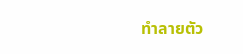ทำลายตัว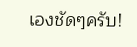เองชัดๆครับ!